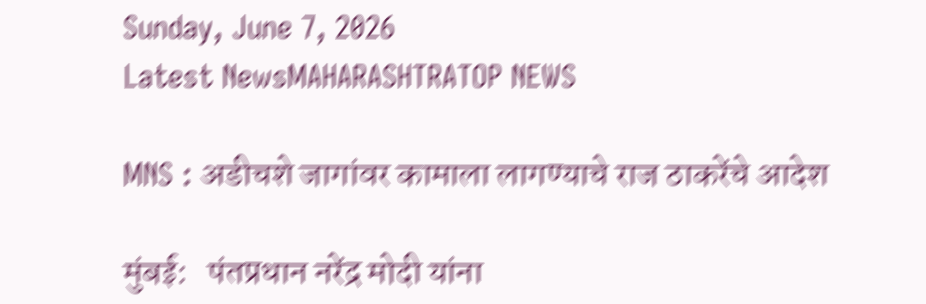Sunday, June 7, 2026
Latest NewsMAHARASHTRATOP NEWS

MNS : अडीचशे जागांवर कामाला लागण्याचे राज ठाकरेंचे आदेश

मुंबई:   पंतप्रधान नरेंद्र मोदी यांना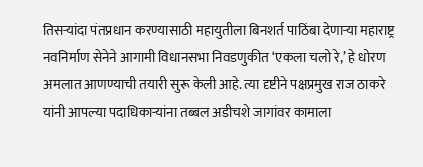तिसऱ्यांदा पंतप्रधान करण्यासाठी महायुतीला बिनशर्त पाठिंबा देणाऱ्या महाराष्ट्र नवनिर्माण सेनेने आगामी विधानसभा निवडणुकीत ‘एकला चलो रे,’ हे धोरण अमलात आणण्याची तयारी सुरू केली आहे. त्या दृष्टीने पक्षप्रमुख राज ठाकरे यांनी आपल्या पदाधिकाऱ्यांना तब्बल अडीचशे जागांवर कामाला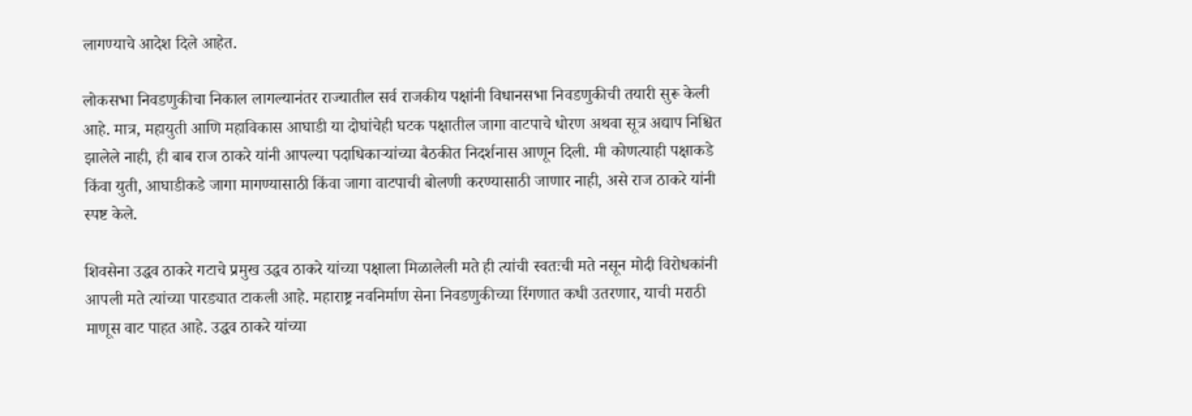लागण्याचे आदेश दिले आहेत.

लोकसभा निवडणुकीचा निकाल लागल्यानंतर राज्यातील सर्व राजकीय पक्षांनी विधानसभा निवडणुकीची तयारी सुरू केली आहे. मात्र, महायुती आणि महाविकास आघाडी या दोघांचेही घटक पक्षातील जागा वाटपाचे धोरण अथवा सूत्र अद्याप निश्चित झालेले नाही, ही बाब राज ठाकरे यांनी आपल्या पदाधिकाऱ्यांच्या बैठकीत निदर्शनास आणून दिली. मी कोणत्याही पक्षाकडे किंवा युती, आघाडीकडे जागा मागण्यासाठी किंवा जागा वाटपाची बोलणी करण्यासाठी जाणार नाही, असे राज ठाकरे यांनी स्पष्ट केले.

शिवसेना उद्धव ठाकरे गटाचे प्रमुख उद्धव ठाकरे यांच्या पक्षाला मिळालेली मते ही त्यांची स्वतःची मते नसून मोदी विरोधकांनी आपली मते त्यांच्या पारड्यात टाकली आहे. महाराष्ट्र नवनिर्माण सेना निवडणुकीच्या रिंगणात कधी उतरणार, याची मराठी माणूस वाट पाहत आहे. उद्धव ठाकरे यांच्या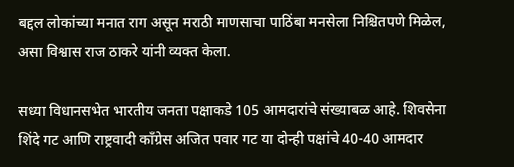बद्दल लोकांच्या मनात राग असून मराठी माणसाचा पाठिंबा मनसेला निश्चितपणे मिळेल, असा विश्वास राज ठाकरे यांनी व्यक्त केला.

सध्या विधानसभेत भारतीय जनता पक्षाकडे 105 आमदारांचे संख्याबळ आहे. शिवसेना शिंदे गट आणि राष्ट्रवादी काँग्रेस अजित पवार गट या दोन्ही पक्षांचे 40-40 आमदार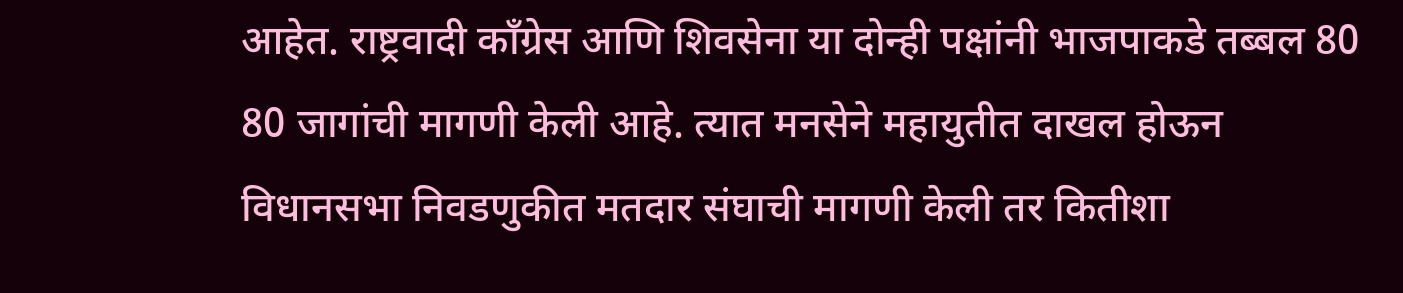आहेत. राष्ट्रवादी काँग्रेस आणि शिवसेना या दोन्ही पक्षांनी भाजपाकडे तब्बल 80 80 जागांची मागणी केली आहे. त्यात मनसेने महायुतीत दाखल होऊन विधानसभा निवडणुकीत मतदार संघाची मागणी केली तर कितीशा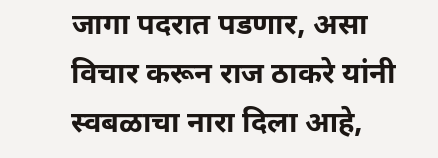जागा पदरात पडणार, असा विचार करून राज ठाकरे यांनी स्वबळाचा नारा दिला आहे,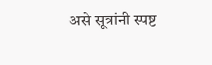असे सूत्रांनी स्पष्ट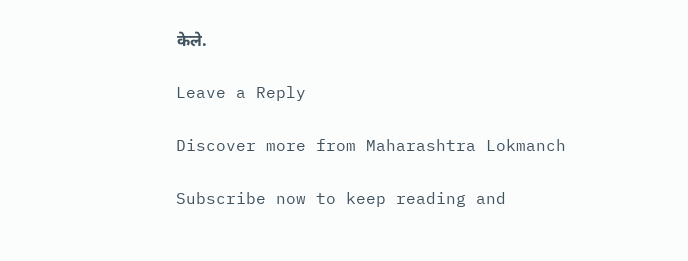केले.

Leave a Reply

Discover more from Maharashtra Lokmanch

Subscribe now to keep reading and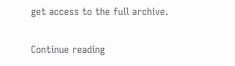get access to the full archive.

Continue reading